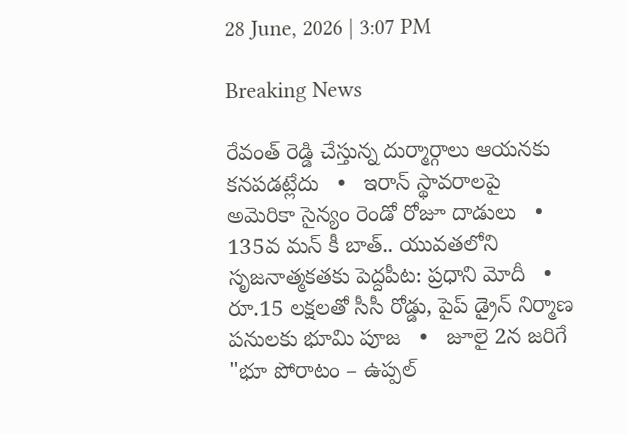28 June, 2026 | 3:07 PM

Breaking News

రేవంత్ రెడ్డి చేస్తున్న దుర్మార్గాలు ఆయనకు కనపడట్లేదు   •   ఇరాన్ స్థావరాలపై అమెరికా సైన్యం రెండో రోజూ దాడులు   •   135వ మన్ కీ బాత్.. యువతలోని సృజనాత్మకతకు పెద్దపీట: ప్రధాని మోదీ   •   రూ.15 లక్షలతో సీసీ రోడ్డు, పైప్ డ్రైన్ నిర్మాణ పనులకు భూమి పూజ   •   జూలై 2న జరిగే "భూ పోరాటం – ఉప్పల్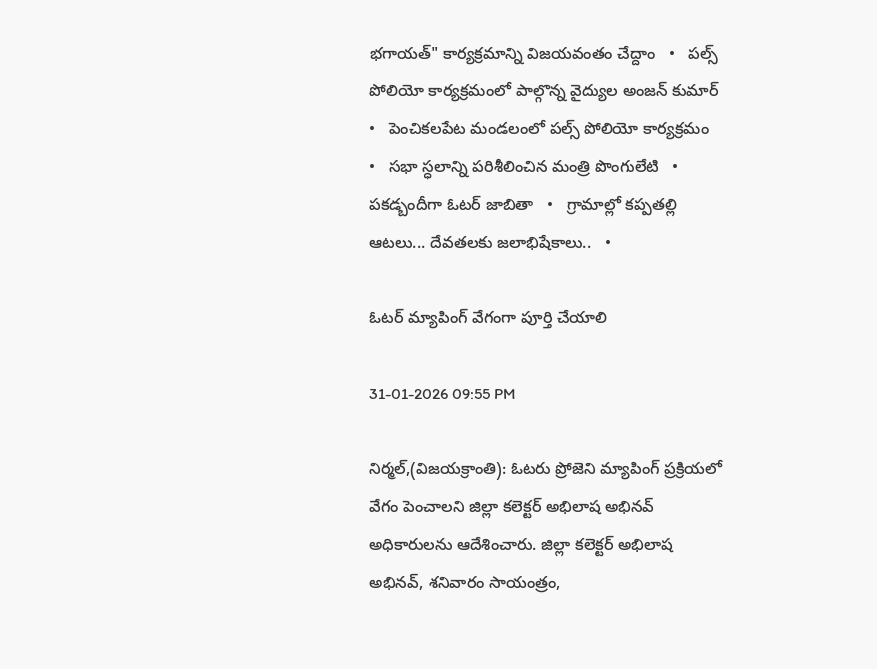భగాయత్" కార్యక్రమాన్ని విజయవంతం చేద్దాం   •   పల్స్ పోలియో కార్యక్రమంలో పాల్గొన్న వైద్యుల అంజన్ కుమార్   •   పెంచికలపేట మండలంలో పల్స్ పోలియో కార్యక్రమం   •   సభా స్ధలాన్ని పరిశీలించిన మంత్రి పొంగులేటి   •   పకడ్బందీగా ఓటర్ జాబితా   •   గ్రామాల్లో కప్పతల్లి ఆటలు... దేవతలకు జలాభిషేకాలు..   •

ఓటర్ మ్యాపింగ్ వేగంగా పూర్తి చేయాలి

31-01-2026 09:55 PM

నిర్మల్,(విజయక్రాంతి): ఓటరు ప్రోజెని మ్యాపింగ్ ప్రక్రియలో వేగం పెంచాలని జిల్లా కలెక్టర్ అభిలాష అభినవ్ అధికారులను ఆదేశించారు. జిల్లా కలెక్టర్ అభిలాష అభినవ్, శనివారం సాయంత్రం,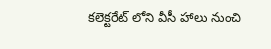కలెక్టరేట్ లోని వీసీ హాలు నుంచి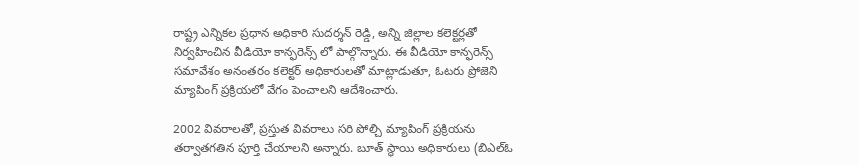రాష్ట్ర ఎన్నికల ప్రధాన అధికారి సుదర్శన్ రెడ్డి, అన్ని జిల్లాల కలెక్టర్లతో నిర్వహించిన వీడియో కాన్ఫరెన్స్ లో పాల్గొన్నారు. ఈ వీడియో కాన్ఫరెన్స్ సమావేశం అనంతరం కలెక్టర్ అధికారులతో మాట్లాడుతూ, ఓటరు ప్రోజెని మ్యాపింగ్ ప్రక్రియలో వేగం పెంచాలని ఆదేశించారు.

2002 వివరాలతో, ప్రస్తుత వివరాలు సరి పోల్చి మ్యాపింగ్ ప్రక్రియను తర్వాతగతిన పూర్తి చేయాలని అన్నారు. బూత్ స్థాయి అధికారులు (బిఎల్ఓ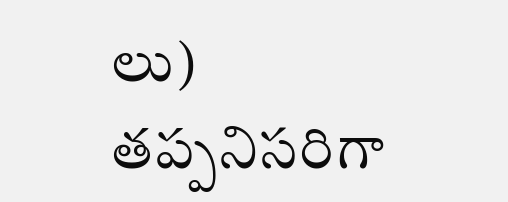లు) తప్పనిసరిగా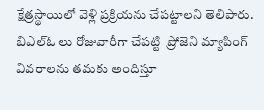క్షేత్రస్థాయిలో వెళ్లి ప్రక్రియను చేపట్టాలని తెలిపారు. బిఎల్ఓ లు రోజువారీగా చేపట్టి  ప్రోజెని మ్యాపింగ్ వివరాలను తమకు అందిస్తూ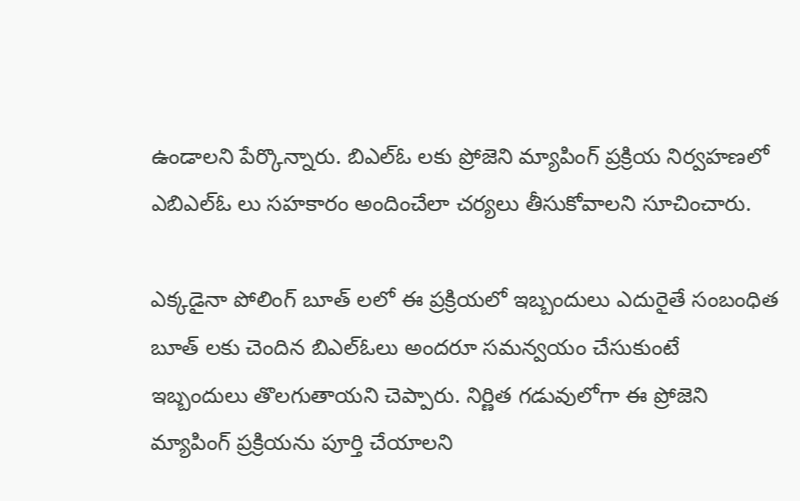ఉండాలని పేర్కొన్నారు. బిఎల్ఓ లకు ప్రోజెని మ్యాపింగ్ ప్రక్రియ నిర్వహణలో ఎబిఎల్ఓ లు సహకారం అందించేలా చర్యలు తీసుకోవాలని సూచించారు.

ఎక్కడైనా పోలింగ్ బూత్ లలో ఈ ప్రక్రియలో ఇబ్బందులు ఎదురైతే సంబంధిత బూత్ లకు చెందిన బిఎల్ఓలు అందరూ సమన్వయం చేసుకుంటే ఇబ్బందులు తొలగుతాయని చెప్పారు. నిర్ణిత గడువులోగా ఈ ప్రోజెని మ్యాపింగ్ ప్రక్రియను పూర్తి చేయాలని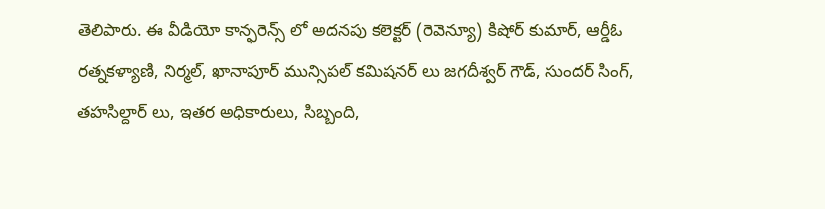తెలిపారు. ఈ వీడియో కాన్ఫరెన్స్ లో అదనపు కలెక్టర్ (రెవెన్యూ) కిషోర్ కుమార్, ఆర్డీఓ రత్నకళ్యాణి, నిర్మల్, ఖానాపూర్ మున్సిపల్ కమిషనర్ లు జగదీశ్వర్ గౌడ్, సుందర్ సింగ్, తహసిల్దార్ లు, ఇతర అధికారులు, సిబ్బంది,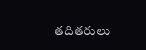తదితరులు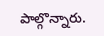పాల్గొన్నారు.